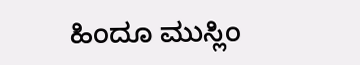ಹಿಂದೂ ಮುಸ್ಲಿಂ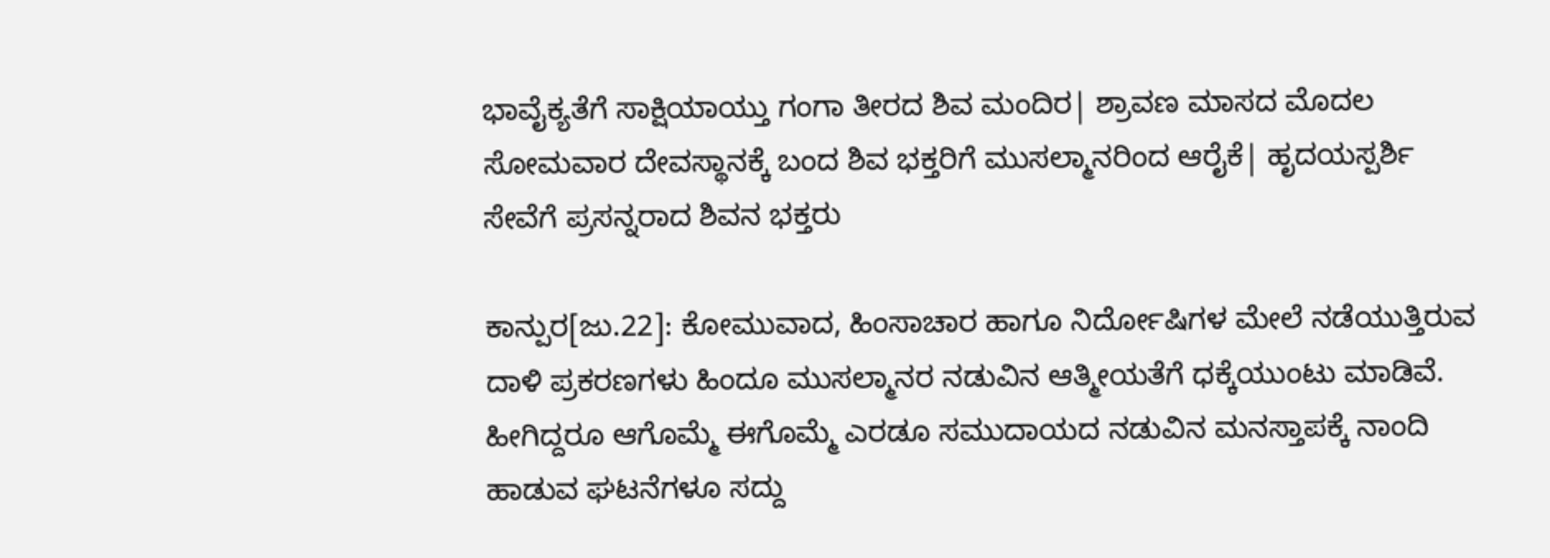ಭಾವೈಕ್ಯತೆಗೆ ಸಾಕ್ಷಿಯಾಯ್ತು ಗಂಗಾ ತೀರದ ಶಿವ ಮಂದಿರ| ಶ್ರಾವಣ ಮಾಸದ ಮೊದಲ ಸೋಮವಾರ ದೇವಸ್ಥಾನಕ್ಕೆ ಬಂದ ಶಿವ ಭಕ್ತರಿಗೆ ಮುಸಲ್ಮಾನರಿಂದ ಆರೈಕೆ| ಹೃದಯಸ್ಪರ್ಶಿ ಸೇವೆಗೆ ಪ್ರಸನ್ನರಾದ ಶಿವನ ಭಕ್ತರು

ಕಾನ್ಪುರ[ಜು.22]: ಕೋಮುವಾದ, ಹಿಂಸಾಚಾರ ಹಾಗೂ ನಿರ್ದೋಷಿಗಳ ಮೇಲೆ ನಡೆಯುತ್ತಿರುವ ದಾಳಿ ಪ್ರಕರಣಗಳು ಹಿಂದೂ ಮುಸಲ್ಮಾನರ ನಡುವಿನ ಆತ್ಮೀಯತೆಗೆ ಧಕ್ಕೆಯುಂಟು ಮಾಡಿವೆ. ಹೀಗಿದ್ದರೂ ಆಗೊಮ್ಮೆ ಈಗೊಮ್ಮೆ ಎರಡೂ ಸಮುದಾಯದ ನಡುವಿನ ಮನಸ್ತಾಪಕ್ಕೆ ನಾಂದಿ ಹಾಡುವ ಘಟನೆಗಳೂ ಸದ್ದು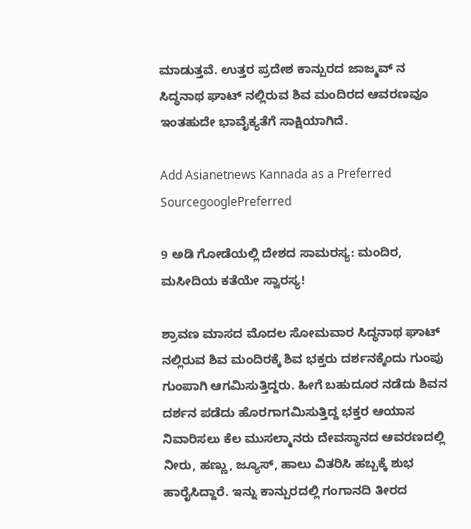ಮಾಡುತ್ತವೆ. ಉತ್ತರ ಪ್ರದೇಶ ಕಾನ್ಪುರದ ಜಾಜ್ಮವ್ ನ ಸಿದ್ಧನಾಥ ಘಾಟ್ ನಲ್ಲಿರುವ ಶಿವ ಮಂದಿರದ ಆವರಣವೂ ಇಂತಹುದೇ ಭಾವೈಕ್ಯತೆಗೆ ಸಾಕ್ಷಿಯಾಗಿದೆ.

Add Asianetnews Kannada as a Preferred SourcegooglePreferred

9 ಅಡಿ ಗೋಡೆಯಲ್ಲಿ ದೇಶದ ಸಾಮರಸ್ಯ: ಮಂದಿರ, ಮಸೀದಿಯ ಕತೆಯೇ ಸ್ವಾರಸ್ಯ!

ಶ್ರಾವಣ ಮಾಸದ ಮೊದಲ ಸೋಮವಾರ ಸಿದ್ಧನಾಥ ಘಾಟ್ ನಲ್ಲಿರುವ ಶಿವ ಮಂದಿರಕ್ಕೆ ಶಿವ ಭಕ್ತರು ದರ್ಶನಕ್ಕೆಂದು ಗುಂಪು ಗುಂಪಾಗಿ ಆಗಮಿಸುತ್ತಿದ್ದರು. ಹೀಗೆ ಬಹುದೂರ ನಡೆದು ಶಿವನ ದರ್ಶನ ಪಡೆದು ಹೊರಗಾಗಮಿಸುತ್ತಿದ್ದ ಭಕ್ತರ ಆಯಾಸ ನಿವಾರಿಸಲು ಕೆಲ ಮುಸಲ್ಮಾನರು ದೇವಸ್ಥಾನದ ಆವರಣದಲ್ಲಿ ನೀರು, ಹಣ್ಣು, ಜ್ಯೂಸ್, ಹಾಲು ವಿತರಿಸಿ ಹಬ್ಬಕ್ಕೆ ಶುಭ ಹಾರೈಸಿದ್ದಾರೆ. ಇನ್ನು ಕಾನ್ಪುರದಲ್ಲಿ ಗಂಗಾನದಿ ತೀರದ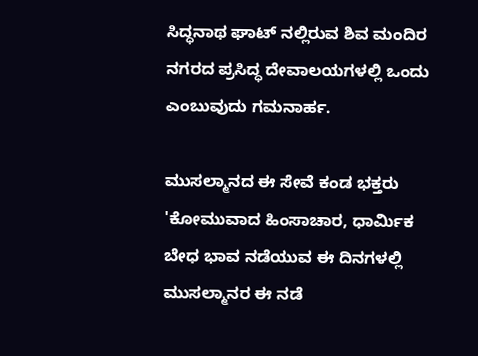ಸಿದ್ಧನಾಥ ಘಾಟ್ ನಲ್ಲಿರುವ ಶಿವ ಮಂದಿರ ನಗರದ ಪ್ರಸಿದ್ಧ ದೇವಾಲಯಗಳಲ್ಲಿ ಒಂದು ಎಂಬುವುದು ಗಮನಾರ್ಹ.

ಮುಸಲ್ಮಾನದ ಈ ಸೇವೆ ಕಂಡ ಭಕ್ತರು 'ಕೋಮುವಾದ ಹಿಂಸಾಚಾರ, ಧಾರ್ಮಿಕ ಬೇಧ ಭಾವ ನಡೆಯುವ ಈ ದಿನಗಳಲ್ಲಿ ಮುಸಲ್ಮಾನರ ಈ ನಡೆ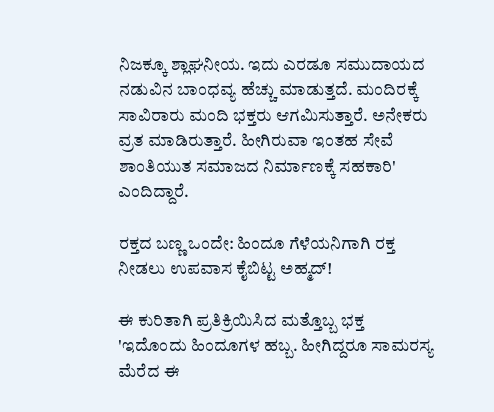ನಿಜಕ್ಕೂ ಶ್ಲಾಘನೀಯ. ಇದು ಎರಡೂ ಸಮುದಾಯದ ನಡುವಿನ ಬಾಂಧವ್ಯ ಹೆಚ್ಚು ಮಾಡುತ್ತದೆ. ಮಂದಿರಕ್ಕೆ ಸಾವಿರಾರು ಮಂದಿ ಭಕ್ತರು ಆಗಮಿಸುತ್ತಾರೆ. ಅನೇಕರು ವ್ರತ ಮಾಡಿರುತ್ತಾರೆ. ಹೀಗಿರುವಾ ಇಂತಹ ಸೇವೆ ಶಾಂತಿಯುತ ಸಮಾಜದ ನಿರ್ಮಾಣಕ್ಕೆ ಸಹಕಾರಿ' ಎಂದಿದ್ದಾರೆ.

ರಕ್ತದ ಬಣ್ಣ ಒಂದೇ: ಹಿಂದೂ ಗೆಳೆಯನಿಗಾಗಿ ರಕ್ತ ನೀಡಲು ಉಪವಾಸ ಕೈಬಿಟ್ಟ ಅಹ್ಮದ್!

ಈ ಕುರಿತಾಗಿ ಪ್ರತಿಕ್ರಿಯಿಸಿದ ಮತ್ತೊಬ್ಬ ಭಕ್ತ 'ಇದೊಂದು ಹಿಂದೂಗಳ ಹಬ್ಬ. ಹೀಗಿದ್ದರೂ ಸಾಮರಸ್ಯ ಮೆರೆದ ಈ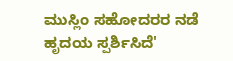ಮುಸ್ಲಿಂ ಸಹೋದರರ ನಡೆ ಹೃದಯ ಸ್ಪರ್ಶಿಸಿದೆ'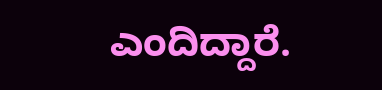ಎಂದಿದ್ದಾರೆ.